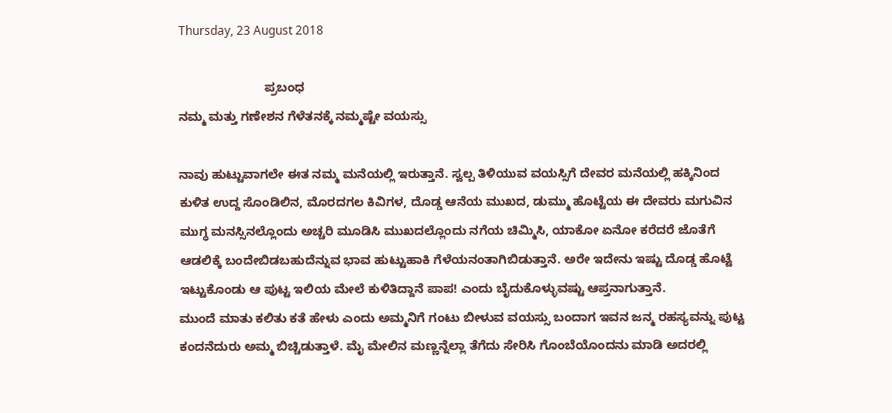Thursday, 23 August 2018

                         ಪ್ರಬಂಧ
ನಮ್ಮ ಮತ್ತು ಗಣೇಶನ ಗೆಳೆತನಕ್ಕೆ ನಮ್ಮಷ್ಟೇ ವಯಸ್ಸು

ನಾವು ಹುಟ್ಟುವಾಗಲೇ ಈತ ನಮ್ಮ ಮನೆಯಲ್ಲಿ ಇರುತ್ತಾನೆ. ಸ್ವಲ್ಪ ತಿಳಿಯುವ ವಯಸ್ಸಿಗೆ ದೇವರ ಮನೆಯಲ್ಲಿ ಹಕ್ಕಿನಿಂದ ಕುಳಿತ ಉದ್ದ ಸೊಂಡಿಲಿನ, ಮೊರದಗಲ ಕಿವಿಗಳ, ದೊಡ್ಡ ಆನೆಯ ಮುಖದ, ಡುಮ್ಮು ಹೊಟ್ಟೆಯ ಈ ದೇವರು ಮಗುವಿನ ಮುಗ್ಧ ಮನಸ್ಸಿನಲ್ಲೊಂದು ಅಚ್ಚರಿ ಮೂಡಿಸಿ ಮುಖದಲ್ಲೊಂದು ನಗೆಯ ಚಿಮ್ಮಿಸಿ, ಯಾಕೋ ಏನೋ ಕರೆದರೆ ಜೊತೆಗೆ ಆಡಲಿಕ್ಕೆ ಬಂದೇಬಿಡಬಹುದೆನ್ನುವ ಭಾವ ಹುಟ್ಟುಹಾಕಿ ಗೆಳೆಯನಂತಾಗಿಬಿಡುತ್ತಾನೆ. ಅರೇ ಇದೇನು ಇಷ್ಟು ದೊಡ್ಡ ಹೊಟ್ಟೆ ಇಟ್ಟುಕೊಂಡು ಆ ಪುಟ್ಟ ಇಲಿಯ ಮೇಲೆ ಕುಳಿತಿದ್ದಾನೆ ಪಾಪ! ಎಂದು ಬೈದುಕೊಳ್ಳುವಷ್ಟು ಆಪ್ತನಾಗುತ್ತಾನೆ.
ಮುಂದೆ ಮಾತು ಕಲಿತು ಕತೆ ಹೇಳು ಎಂದು ಅಮ್ಮನಿಗೆ ಗಂಟು ಬೀಳುವ ವಯಸ್ಸು ಬಂದಾಗ ಇವನ ಜನ್ಮ ರಹಸ್ಯವನ್ನು ಪುಟ್ಟ ಕಂದನೆದುರು ಅಮ್ಮ ಬಿಚ್ಚಿಡುತ್ತಾಳೆ. ಮೈ ಮೇಲಿನ ಮಣ್ಣನ್ನೆಲ್ಲಾ ತೆಗೆದು ಸೇರಿಸಿ ಗೊಂಬೆಯೊಂದನು ಮಾಡಿ ಅದರಲ್ಲಿ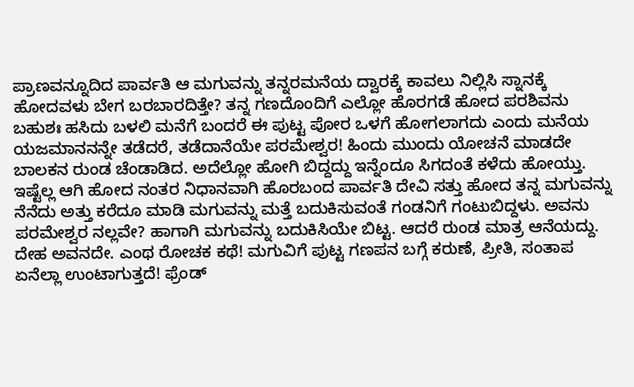ಪ್ರಾಣವನ್ನೂದಿದ ಪಾರ್ವತಿ ಆ ಮಗುವನ್ನು ತನ್ನರಮನೆಯ ದ್ವಾರಕ್ಕೆ ಕಾವಲು ನಿಲ್ಲಿಸಿ ಸ್ನಾನಕ್ಕೆ ಹೋದವಳು ಬೇಗ ಬರಬಾರದಿತ್ತೇ? ತನ್ನ ಗಣದೊಂದಿಗೆ ಎಲ್ಲೋ‌ ಹೊರಗಡೆ ಹೋದ ಪರಶಿವನು ಬಹುಶಃ ಹಸಿದು ಬಳಲಿ ಮನೆಗೆ ಬಂದರೆ ಈ ಪುಟ್ಟ ಪೋರ ಒಳಗೆ ಹೋಗಲಾಗದು ಎಂದು ಮನೆಯ ಯಜಮಾನನನ್ನೇ ತಡೆದರೆ, ತಡೆದಾನೆಯೇ ಪರಮೇಶ್ವರ! ಹಿಂದು ಮುಂದು ಯೋಚನೆ ಮಾಡದೇ ಬಾಲಕನ ರುಂಡ ಚೆಂಡಾಡಿದ. ಅದೆಲ್ಲೋ ಹೋಗಿ ಬಿದ್ದದ್ದು ಇನ್ನೆಂದೂ ಸಿಗದಂತೆ ಕಳೆದು ಹೋಯ್ತು. ಇಷ್ಟೆಲ್ಲ ಆಗಿ ಹೋದ ನಂತರ ನಿಧಾನವಾಗಿ ಹೊರಬಂದ ಪಾರ್ವತಿ ದೇವಿ ಸತ್ತು ಹೋದ ತನ್ನ ಮಗುವನ್ನು ನೆನೆದು ಅತ್ತು ಕರೆದೂ ಮಾಡಿ ಮಗುವನ್ನು ಮತ್ತೆ ಬದುಕಿಸುವಂತೆ ಗಂಡನಿಗೆ ಗಂಟುಬಿದ್ದಳು. ಅವನು ಪರಮೇಶ್ವರ ನಲ್ಲವೇ? ಹಾಗಾಗಿ ಮಗುವನ್ನು ಬದುಕಿಸಿಯೇ ಬಿಟ್ಟ. ಆದರೆ ರುಂಡ ಮಾತ್ರ ಆನೆಯದ್ದು. ದೇಹ ಅವನದೇ. ಎಂಥ ರೋಚಕ ಕಥೆ! ಮಗುವಿಗೆ ಪುಟ್ಟ ಗಣಪನ ಬಗ್ಗೆ ಕರುಣೆ, ಪ್ರೀತಿ, ಸಂತಾಪ ಏನೆಲ್ಲಾ ಉಂಟಾಗುತ್ತದೆ! ಫ್ರೆಂಡ್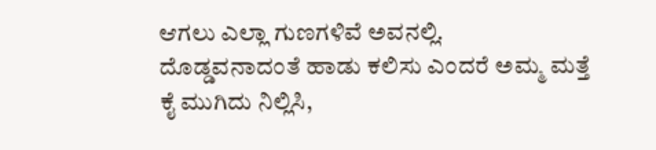ಆಗಲು ಎಲ್ಲಾ ಗುಣಗಳಿವೆ ಅವನಲ್ಲಿ.
ದೊಡ್ಡವನಾದಂತೆ ಹಾಡು ಕಲಿಸು ಎಂದರೆ ಅಮ್ಮ ಮತ್ತೆ ಕೈ ಮುಗಿದು ನಿಲ್ಲಿಸಿ,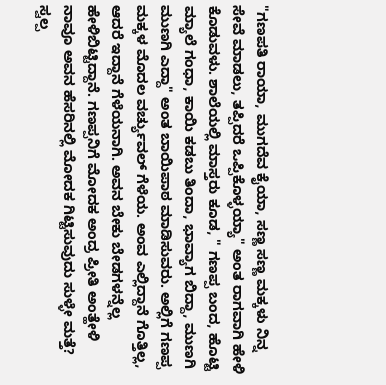"ಗಣಪತಿ ರಾಯಾ, ಮುಗದೆವ ಕೈಯಾ, ಸಣ್ಣ ಸಣ್ಣ ಮಕ್ಕಳು ನಿನ್ನ ಸೇವೆ ಮಾಡಲು, ತಪ್ಪಿದರೆ ಒಪ್ಪಿಕೊಳ್ಳಯ್ಯಾ" ಅಂತ ರಾಗವಾಗಿ ಹೇಳಿ ಕೊಡುವಳು. ಶಾಲೆಯಲ್ಲಿ ಮಾಸ್ತರು ಕೂಡ, " ಗಣಪ್ಪ ಬಂದ, ಹೊಟ್ಟಿ ಮ್ಯಾಲೆ ಗಂಧಾ, ಕಾಯಿ ಕಡಬು ತಿಂದಾ, ಭಾವ್ಯಾಗ ಬಿದ್ದಾ, ಮುಣಗಿ ಮುಣಗಿ ಎದ್ದಾ" ಅಂತ ಬಾಯಿಪಾಠ ಮಾಡಿಸುವರು. ಅಲ್ಲಿಗೆ ಗಣಪ್ಪ ಮಕ್ಕಳ ಮೊದಲ ವರ್ಚ್ಯುವಲ್ ಗೆಳೆಯ. ಅಂವ ಎಲ್ಲಿದ್ದಾನೆ ಗೊತ್ತಿಲ್ಲ, ಆದರೆ ಇದ್ದಾನೆ ಗೆಳೆಯನಾಗಿ. ಅವನ ಬೇಕು ಬೇಡಗಳನ್ನೆಲ್ಲ ಹೇಳಿಬಿಟ್ಟಿದ್ದಾನೆ. ಗಣಪ್ಪನಿಗೆ ಮೋದಕ ಅಂದ್ರ ಪ್ರೀತಿ ಅಂತ್ಹೇಳಿ ನಾವೂ ಅವನ ಹೆಸರಿನಲ್ಲಿ ಮೋದಕ ಗಿಟ್ಟಿಸುವುದು ಸುಳ್ಳೇ ಮತ್ತೆ?
ಸ್ವಲ್ಪ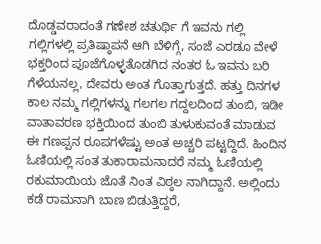ದೊಡ್ಡವರಾದಂತೆ ಗಣೇಶ ಚತುರ್ಥಿ ಗೆ ಇವನು ಗಲ್ಲಿ ಗಲ್ಲಿಗಳಲ್ಲಿ ಪ್ರತಿಷ್ಠಾಪನೆ ಆಗಿ ಬೆಳಿಗ್ಗೆ, ಸಂಜೆ ಎರಡೂ ವೇಳೆ ಭಕ್ತರಿಂದ ಪೂಜೆಗೊಳ್ಳತೊಡಗಿದ ನಂತರ ಓ ಇವನು ಬರಿ ಗೆಳೆಯನಲ್ಲ, ದೇವರು ಅಂತ ಗೊತ್ತಾಗುತ್ತದೆ. ಹತ್ತು ದಿನಗಳ ಕಾಲ ನಮ್ಮ ಗಲ್ಲಿಗಳನ್ನು ಗಲಗಲ ಗದ್ದಲದಿಂದ ತುಂಬಿ, ಇಡೀ ವಾತಾವರಣ ಭಕ್ತಿಯಿಂದ ತುಂಬಿ ತುಳುಕುವಂತೆ ಮಾಡುವ ಈ ಗಣಪ್ಪನ ರೂಪಗಳೆಷ್ಟು ಅಂತ ಅಚ್ಚರಿ ಪಟ್ಟದ್ದಿದೆ. ಹಿಂದಿನ ಓಣಿಯಲ್ಲಿ ಸಂತ ತುಕಾರಾಮನಾದರೆ ನಮ್ಮ ಓಣಿಯಲ್ಲಿ ರಕುಮಾಯಿಯ ಜೊತೆ ನಿಂತ ವಿಠ್ಠಲ ನಾಗಿದ್ದಾನೆ. ಅಲ್ಲಿಂದು ಕಡೆ ರಾಮನಾಗಿ ಬಾಣ ಬಿಡುತ್ತಿದ್ದರೆ,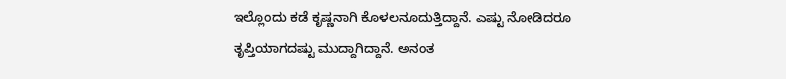ಇಲ್ಲೊಂದು ಕಡೆ ಕೃಷ್ಣನಾಗಿ ಕೊಳಲನೂದುತ್ತಿದ್ದಾನೆ. ಎಷ್ಟು ನೋಡಿದರೂ ತೃಪ್ತಿಯಾಗದಷ್ಟು ಮುದ್ದಾಗಿದ್ದಾನೆ. ಅನಂತ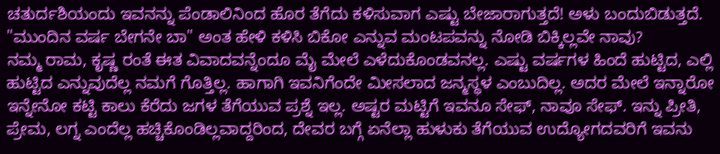ಚತುರ್ದಶಿಯಂದು ಇವನನ್ನು ಪೆಂಡಾಲಿನಿಂದ ಹೊರ ತೆಗೆದು ಕಳಿಸುವಾಗ ಎಷ್ಟು ಬೇಜಾರಾಗುತ್ತದೆ! ಅಳು ಬಂದುಬಿಡುತ್ತದೆ. "ಮುಂದಿನ ವರ್ಷ ಬೇಗನೇ ಬಾ" ಅಂತ ಹೇಳಿ ಕಳಿಸಿ ಬಿಕೋ ಎನ್ನುವ ಮಂಟಪವನ್ನು ನೋಡಿ ಬಿಕ್ಕಿಲ್ಲವೇ ನಾವು?
ನಮ್ಮ ರಾಮ, ಕೃಷ್ಣ ರಂತೆ ಈತ ವಿವಾದವನ್ನೆಂದೂ ಮೈ ಮೇಲೆ ಎಳೆದುಕೊಂಡವನಲ್ಲ. ಎಷ್ಟು ವರ್ಷಗಳ ಹಿಂದೆ ಹುಟ್ಟಿದ, ಎಲ್ಲಿ ಹುಟ್ಟಿದ ಎನ್ನುವುದೆಲ್ಲ ನಮಗೆ ಗೊತ್ತಿಲ್ಲ. ಹಾಗಾಗಿ ಇವನಿಗೆಂದೇ ಮೀಸಲಾದ ಜನ್ಮಸ್ಥಳ ಎಂಬುದಿಲ್ಲ. ಅದರ ಮೇಲೆ ಇನ್ನಾರೋ ಇನ್ನೇನೋ ಕಟ್ಟಿ ಕಾಲು ಕೆರೆದು ಜಗಳ ತೆಗೆಯುವ ಪ್ರಶ್ನೆ ಇಲ್ಲ. ಅಷ್ಟರ ಮಟ್ಟಿಗೆ ಇವನೂ ಸೇಫ್, ನಾವೂ ಸೇಫ್. ಇನ್ನು ಪ್ರೀತಿ, ಪ್ರೇಮ, ಲಗ್ನ ಎಂದೆಲ್ಲ ಹಚ್ಚಿಕೊಂಡಿಲ್ಲವಾದ್ದರಿಂದ, ದೇವರ ಬಗ್ಗೆ ಏನೆಲ್ಲಾ ಹುಳುಕು ತೆಗೆಯುವ ಉದ್ಯೋಗದವರಿಗೆ ಇವನು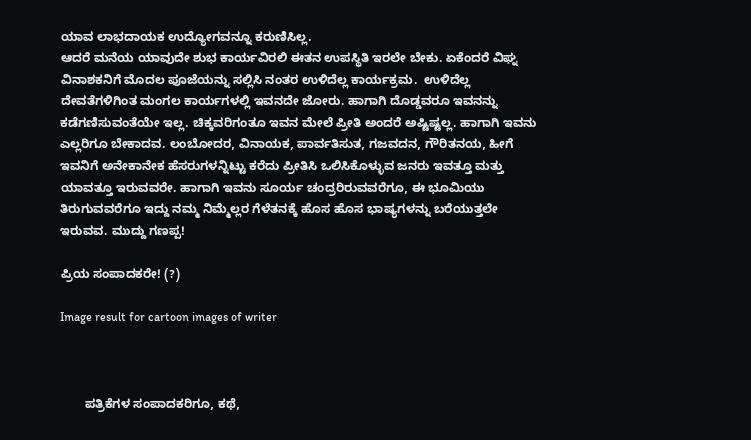ಯಾವ ಲಾಭದಾಯಕ ಉದ್ಯೋಗವನ್ನೂ ಕರುಣಿಸಿಲ್ಲ.
ಆದರೆ ಮನೆಯ ಯಾವುದೇ ಶುಭ ಕಾರ್ಯವಿರಲಿ ಈತನ ಉಪಸ್ಥಿತಿ ಇರಲೇ ಬೇಕು. ಏಕೆಂದರೆ ವಿಘ್ನ ವಿನಾಶಕನಿಗೆ ಮೊದಲ ಪೂಜೆಯನ್ನು ಸಲ್ಲಿಸಿ ನಂತರ ಉಳಿದೆಲ್ಲ ಕಾರ್ಯಕ್ರಮ.  ಉಳಿದೆಲ್ಲ ದೇವತೆಗಳಿಗಿಂತ ಮಂಗಲ ಕಾರ್ಯಗಳಲ್ಲಿ ಇವನದೇ ಜೋರು. ಹಾಗಾಗಿ ದೊಡ್ಡವರೂ ಇವನನ್ನು ಕಡೆಗಣಿಸುವಂತೆಯೇ ಇಲ್ಲ. ಚಿಕ್ಕವರಿಗಂತೂ ಇವನ ಮೇಲೆ ಪ್ರೀತಿ ಅಂದರೆ ಅಷ್ಟಿಷ್ಟಲ್ಲ. ಹಾಗಾಗಿ ಇವನು ಎಲ್ಲರಿಗೂ ಬೇಕಾದವ. ಲಂಬೋದರ, ವಿನಾಯಕ, ಪಾರ್ವತಿಸುತ, ಗಜವದನ, ಗೌರಿತನಯ, ಹೀಗೆ ಇವನಿಗೆ ಅನೇಕಾನೇಕ ಹೆಸರುಗಳನ್ನಿಟ್ಟು ಕರೆದು ಪ್ರೀತಿಸಿ ಒಲಿಸಿಕೊಳ್ಳುವ ಜನರು ಇವತ್ತೂ ಮತ್ತು  ಯಾವತ್ತೂ ಇರುವವರೇ. ಹಾಗಾಗಿ ಇವನು ಸೂರ್ಯ ಚಂದ್ರರಿರುವವರೆಗೂ, ಈ ಭೂಮಿಯು ತಿರುಗುವವರೆಗೂ ಇದ್ದು ನಮ್ಮ ನಿಮ್ಮೆಲ್ಲರ ಗೆಳೆತನಕ್ಕೆ ಹೊಸ ಹೊಸ ಭಾಷ್ಯಗಳನ್ನು ಬರೆಯುತ್ತಲೇ ಇರುವವ. ಮುದ್ದು ಗಣಪ್ಪ!

ಪ್ರಿಯ ಸಂಪಾದಕರೇ! (?)

Image result for cartoon images of writer



       ಪತ್ರಿಕೆಗಳ ಸಂಪಾದಕರಿಗೂ, ಕಥೆ,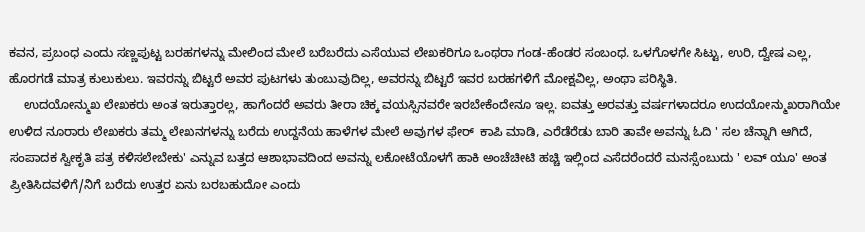ಕವನ, ಪ್ರಬಂಧ ಎಂದು ಸಣ್ಣಪುಟ್ಟ ಬರಹಗಳನ್ನು ಮೇಲಿಂದ ಮೇಲೆ ಬರೆಬರೆದು ಎಸೆಯುವ ಲೇಖಕರಿಗೂ ಒಂಥರಾ ಗಂಡ-ಹೆಂಡರ ಸಂಬಂಧ. ಒಳಗೊಳಗೇ ಸಿಟ್ಟು, ಉರಿ, ದ್ವೇಷ ಎಲ್ಲ, ಹೊರಗಡೆ ಮಾತ್ರ ಕುಲುಕುಲು. ಇವರನ್ನು ಬಿಟ್ಟರೆ ಅವರ ಪುಟಗಳು ತುಂಬುವುದಿಲ್ಲ, ಅವರನ್ನು ಬಿಟ್ಟರೆ ಇವರ ಬರಹಗಳಿಗೆ ಮೋಕ್ಷವಿಲ್ಲ, ಅಂಥಾ ಪರಿಸ್ಥಿತಿ.
    ಉದಯೋನ್ಮುಖ ಲೇಖಕರು ಅಂತ ಇರುತ್ತಾರಲ್ಲ, ಹಾಗೆಂದರೆ ಅವರು ತೀರಾ ಚಿಕ್ಕ ವಯಸ್ಸಿನವರೇ ಇರಬೇಕೆಂದೇನೂ ಇಲ್ಲ. ಐವತ್ತು ಅರವತ್ತು ವರ್ಷಗಳಾದರೂ ಉದಯೋನ್ಮುಖರಾಗಿಯೇ ಉಳಿದ ನೂರಾರು ಲೇಖಕರು ತಮ್ಮ ಲೇಖನಗಳನ್ನು ಬರೆದು ಉದ್ದನೆಯ ಹಾಳೆಗಳ ಮೇಲೆ ಅವುಗಳ ಫೇರ್  ಕಾಪಿ ಮಾಡಿ, ಎರೆಡೆರೆಡು ಬಾರಿ ತಾವೇ ಅವನ್ನು ಓದಿ ' ಸಲ ಚೆನ್ನಾಗಿ ಆಗಿದೆ, ಸಂಪಾದಕ ಸ್ವೀಕೃತಿ ಪತ್ರ ಕಳಿಸಲೇಬೇಕು' ಎನ್ನುವ ಬತ್ತದ ಆಶಾಭಾವದಿಂದ ಅವನ್ನು ಲಕೋಟೆಯೊಳಗೆ ಹಾಕಿ ಅಂಚೆಚೀಟಿ ಹಚ್ಚಿ ಇಲ್ಲಿಂದ ಎಸೆದರೆಂದರೆ ಮನಸ್ಸೆಂಬುದು ' ಲವ್ ಯೂ' ಅಂತ ಪ್ರೀತಿಸಿದವಳಿಗೆ/ನಿಗೆ ಬರೆದು ಉತ್ತರ ಏನು ಬರಬಹುದೋ ಎಂದು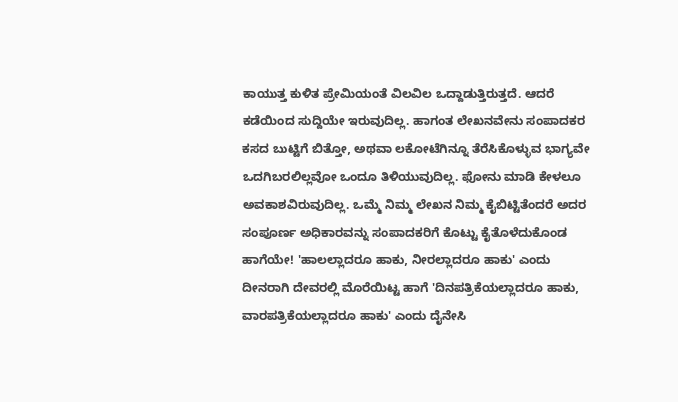ಕಾಯುತ್ತ ಕುಳಿತ ಪ್ರೇಮಿಯಂತೆ ವಿಲವಿಲ ಒದ್ದಾಡುತ್ತಿರುತ್ತದೆ. ಆದರೆ ಕಡೆಯಿಂದ ಸುದ್ದಿಯೇ ಇರುವುದಿಲ್ಲ. ಹಾಗಂತ ಲೇಖನವೇನು ಸಂಪಾದಕರ ಕಸದ ಬುಟ್ಟಿಗೆ ಬಿತ್ತೋ, ಅಥವಾ ಲಕೋಟೆಗಿನ್ನೂ ತೆರೆಸಿಕೊಳ್ಳುವ ಭಾಗ್ಯವೇ ಒದಗಿಬರಲಿಲ್ಲವೋ ಒಂದೂ ತಿಳಿಯುವುದಿಲ್ಲ. ಫೋನು ಮಾಡಿ ಕೇಳಲೂ ಅವಕಾಶವಿರುವುದಿಲ್ಲ. ಒಮ್ಮೆ ನಿಮ್ಮ ಲೇಖನ ನಿಮ್ಮ ಕೈಬಿಟ್ಟಿತೆಂದರೆ ಅದರ ಸಂಪೂರ್ಣ ಅಧಿಕಾರವನ್ನು ಸಂಪಾದಕರಿಗೆ ಕೊಟ್ಟು ಕೈತೊಳೆದುಕೊಂಡ ಹಾಗೆಯೇ! 'ಹಾಲಲ್ಲಾದರೂ ಹಾಕು, ನೀರಲ್ಲಾದರೂ ಹಾಕು' ಎಂದು ದೀನರಾಗಿ ದೇವರಲ್ಲಿ ಮೊರೆಯಿಟ್ಟ ಹಾಗೆ 'ದಿನಪತ್ರಿಕೆಯಲ್ಲಾದರೂ ಹಾಕು, ವಾರಪತ್ರಿಕೆಯಲ್ಲಾದರೂ ಹಾಕು' ಎಂದು ದೈನೇಸಿ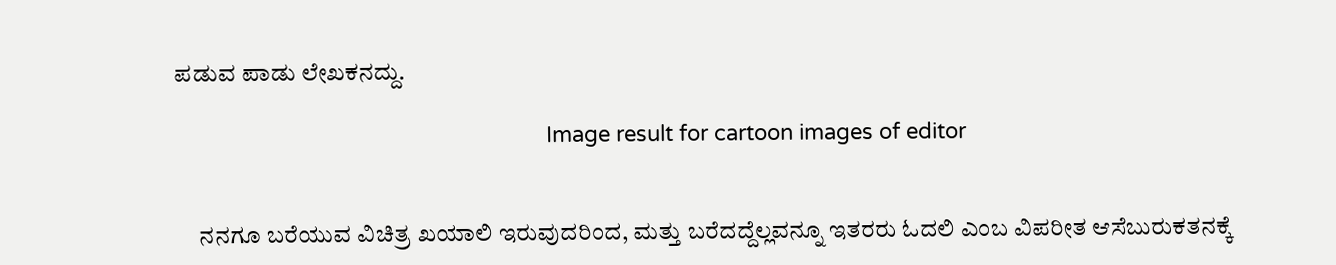ಪಡುವ ಪಾಡು ಲೇಖಕನದ್ದು.

                                                              Image result for cartoon images of editor


     ನನಗೂ ಬರೆಯುವ ವಿಚಿತ್ರ ಖಯಾಲಿ ಇರುವುದರಿಂದ, ಮತ್ತು ಬರೆದದ್ದೆಲ್ಲವನ್ನೂ ಇತರರು ಓದಲಿ ಎಂಬ ವಿಪರೀತ ಆಸೆಬುರುಕತನಕ್ಕೆ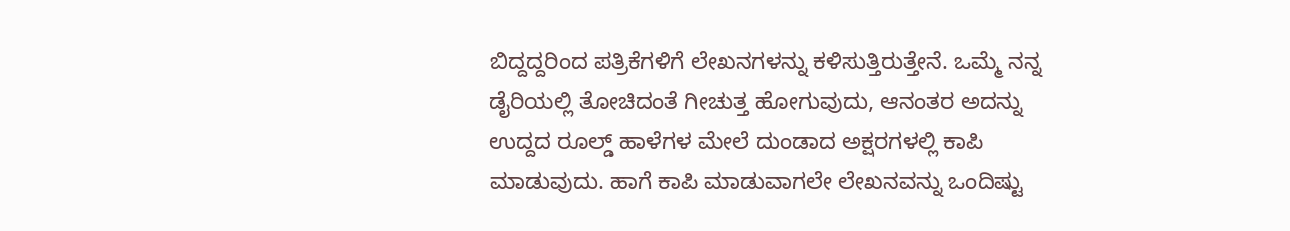ಬಿದ್ದದ್ದರಿಂದ ಪತ್ರಿಕೆಗಳಿಗೆ ಲೇಖನಗಳನ್ನು ಕಳಿಸುತ್ತಿರುತ್ತೇನೆ. ಒಮ್ಮೆ ನನ್ನ ಡೈರಿಯಲ್ಲಿ ತೋಚಿದಂತೆ ಗೀಚುತ್ತ ಹೋಗುವುದು, ಆನಂತರ ಅದನ್ನು ಉದ್ದದ ರೂಲ್ಡ್ ಹಾಳೆಗಳ ಮೇಲೆ ದುಂಡಾದ ಅಕ್ಷರಗಳಲ್ಲಿ ಕಾಪಿ ಮಾಡುವುದು. ಹಾಗೆ ಕಾಪಿ ಮಾಡುವಾಗಲೇ ಲೇಖನವನ್ನು ಒಂದಿಷ್ಟು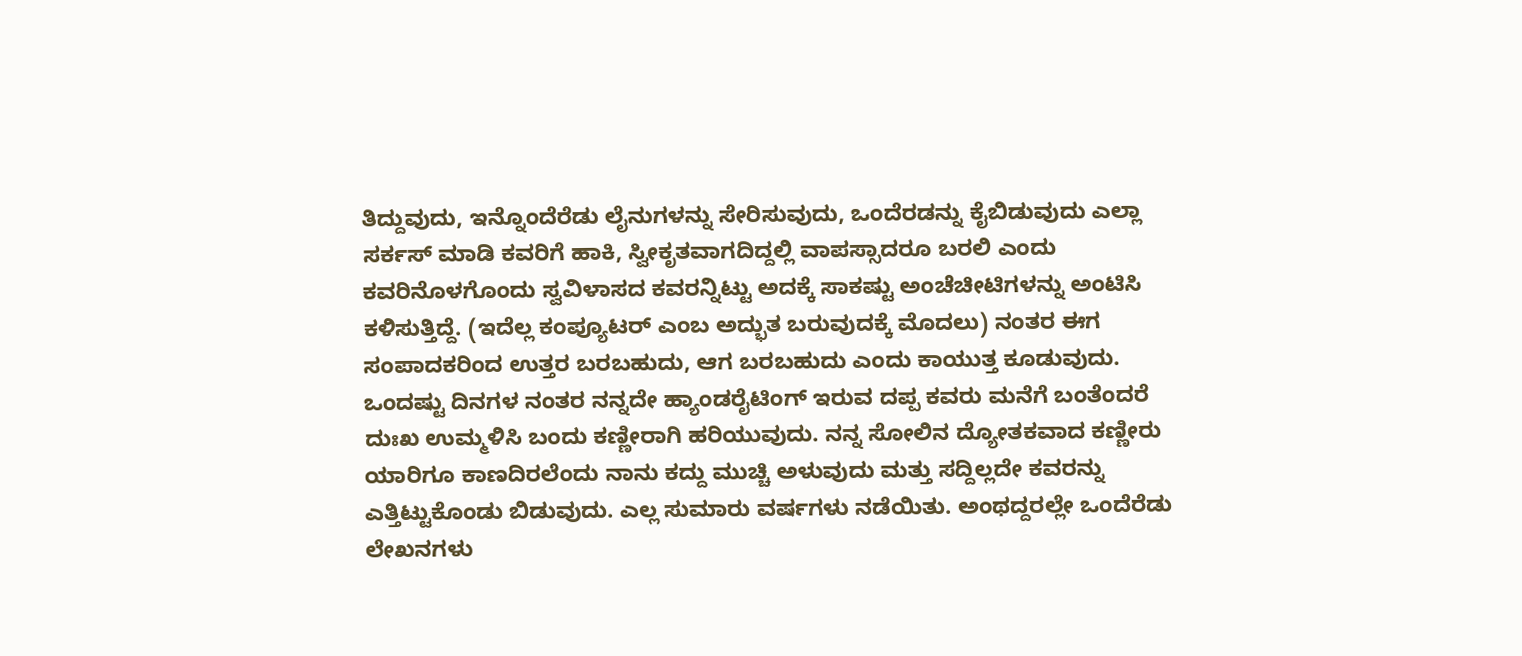ತಿದ್ದುವುದು, ಇನ್ನೊಂದೆರೆಡು ಲೈನುಗಳನ್ನು ಸೇರಿಸುವುದು, ಒಂದೆರಡನ್ನು ಕೈಬಿಡುವುದು ಎಲ್ಲಾ ಸರ್ಕಸ್ ಮಾಡಿ ಕವರಿಗೆ ಹಾಕಿ, ಸ್ವೀಕೃತವಾಗದಿದ್ದಲ್ಲಿ ವಾಪಸ್ಸಾದರೂ ಬರಲಿ ಎಂದು ಕವರಿನೊಳಗೊಂದು ಸ್ವವಿಳಾಸದ ಕವರನ್ನಿಟ್ಟು ಅದಕ್ಕೆ ಸಾಕಷ್ಟು ಅಂಚೆಚೀಟಿಗಳನ್ನು ಅಂಟಿಸಿ ಕಳಿಸುತ್ತಿದ್ದೆ. (ಇದೆಲ್ಲ ಕಂಪ್ಯೂಟರ್ ಎಂಬ ಅದ್ಭುತ ಬರುವುದಕ್ಕೆ ಮೊದಲು) ನಂತರ ಈಗ ಸಂಪಾದಕರಿಂದ ಉತ್ತರ ಬರಬಹುದು, ಆಗ ಬರಬಹುದು ಎಂದು ಕಾಯುತ್ತ ಕೂಡುವುದು. ಒಂದಷ್ಟು ದಿನಗಳ ನಂತರ ನನ್ನದೇ ಹ್ಯಾಂಡರೈಟಿಂಗ್ ಇರುವ ದಪ್ಪ ಕವರು ಮನೆಗೆ ಬಂತೆಂದರೆ ದುಃಖ ಉಮ್ಮಳಿಸಿ ಬಂದು ಕಣ್ಣೀರಾಗಿ ಹರಿಯುವುದು. ನನ್ನ ಸೋಲಿನ ದ್ಯೋತಕವಾದ ಕಣ್ಣೀರು ಯಾರಿಗೂ ಕಾಣದಿರಲೆಂದು ನಾನು ಕದ್ದು ಮುಚ್ಚಿ ಅಳುವುದು ಮತ್ತು ಸದ್ದಿಲ್ಲದೇ ಕವರನ್ನು ಎತ್ತಿಟ್ಟುಕೊಂಡು ಬಿಡುವುದು. ಎಲ್ಲ ಸುಮಾರು ವರ್ಷಗಳು ನಡೆಯಿತು. ಅಂಥದ್ದರಲ್ಲೇ ಒಂದೆರೆಡು ಲೇಖನಗಳು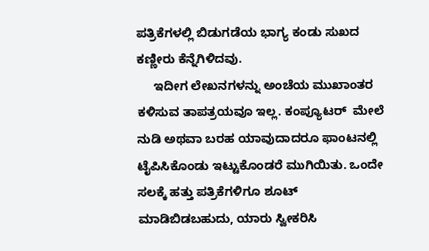ಪತ್ರಿಕೆಗಳಲ್ಲಿ ಬಿಡುಗಡೆಯ ಭಾಗ್ಯ ಕಂಡು ಸುಖದ ಕಣ್ಣೀರು ಕೆನ್ನೆಗಿಳಿದವು.
     ಇದೀಗ ಲೇಖನಗಳನ್ನು ಅಂಚೆಯ ಮುಖಾಂತರ ಕಳಿಸುವ ತಾಪತ್ರಯವೂ ಇಲ್ಲ. ಕಂಪ್ಯೂಟರ್  ಮೇಲೆ ನುಡಿ ಅಥವಾ ಬರಹ ಯಾವುದಾದರೂ ಫಾಂಟನಲ್ಲಿ ಟೈಪಿಸಿಕೊಂಡು ಇಟ್ಟುಕೊಂಡರೆ ಮುಗಿಯಿತು. ಒಂದೇ ಸಲಕ್ಕೆ ಹತ್ತು ಪತ್ರಿಕೆಗಳಿಗೂ ಶೂಟ್ ಮಾಡಿಬಿಡಬಹುದು, ಯಾರು ಸ್ವೀಕರಿಸಿ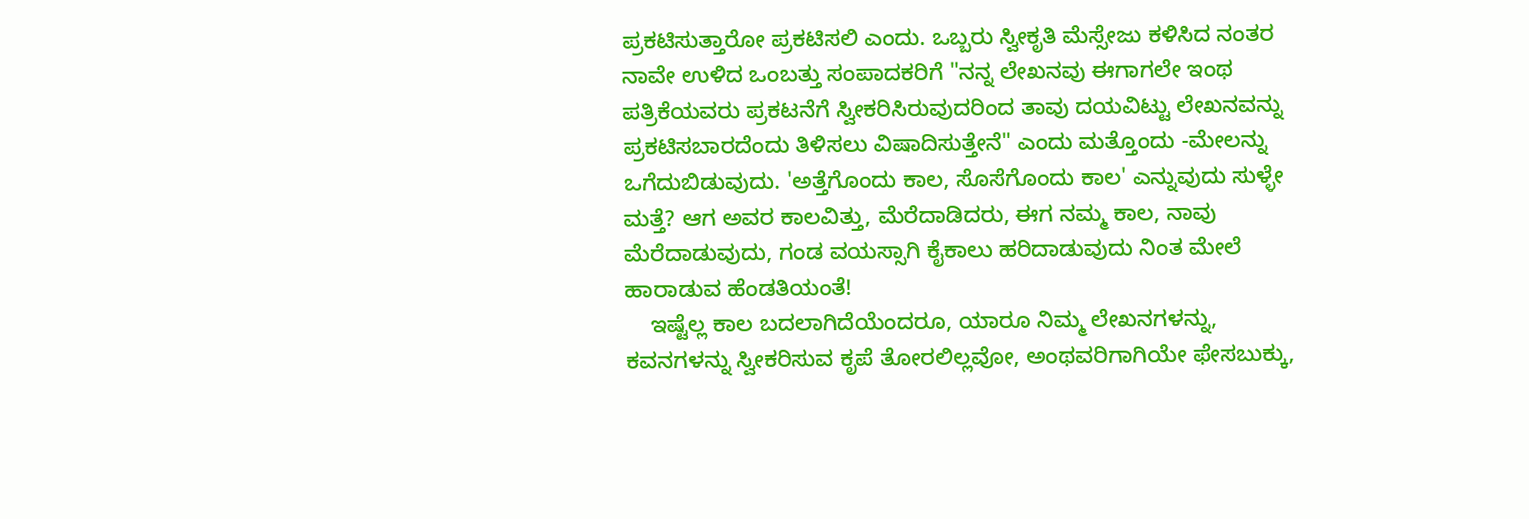ಪ್ರಕಟಿಸುತ್ತಾರೋ ಪ್ರಕಟಿಸಲಿ ಎಂದು. ಒಬ್ಬರು ಸ್ವೀಕೃತಿ ಮೆಸ್ಸೇಜು ಕಳಿಸಿದ ನಂತರ ನಾವೇ ಉಳಿದ ಒಂಬತ್ತು ಸಂಪಾದಕರಿಗೆ "ನನ್ನ ಲೇಖನವು ಈಗಾಗಲೇ ಇಂಥ ಪತ್ರಿಕೆಯವರು ಪ್ರಕಟನೆಗೆ ಸ್ವೀಕರಿಸಿರುವುದರಿಂದ ತಾವು ದಯವಿಟ್ಟು ಲೇಖನವನ್ನು ಪ್ರಕಟಿಸಬಾರದೆಂದು ತಿಳಿಸಲು ವಿಷಾದಿಸುತ್ತೇನೆ" ಎಂದು ಮತ್ತೊಂದು -ಮೇಲನ್ನು ಒಗೆದುಬಿಡುವುದು. 'ಅತ್ತೆಗೊಂದು ಕಾಲ, ಸೊಸೆಗೊಂದು ಕಾಲ' ಎನ್ನುವುದು ಸುಳ್ಳೇ ಮತ್ತೆ? ಆಗ ಅವರ ಕಾಲವಿತ್ತು, ಮೆರೆದಾಡಿದರು, ಈಗ ನಮ್ಮ ಕಾಲ, ನಾವು ಮೆರೆದಾಡುವುದು, ಗಂಡ ವಯಸ್ಸಾಗಿ ಕೈಕಾಲು ಹರಿದಾಡುವುದು ನಿಂತ ಮೇಲೆ ಹಾರಾಡುವ ಹೆಂಡತಿಯಂತೆ!
    ಇಷ್ಟೆಲ್ಲ ಕಾಲ ಬದಲಾಗಿದೆಯೆಂದರೂ, ಯಾರೂ ನಿಮ್ಮ ಲೇಖನಗಳನ್ನು, ಕವನಗಳನ್ನು ಸ್ವೀಕರಿಸುವ ಕೃಪೆ ತೋರಲಿಲ್ಲವೋ, ಅಂಥವರಿಗಾಗಿಯೇ ಫೇಸಬುಕ್ಕು,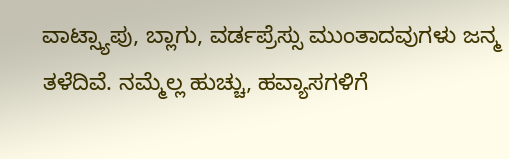ವಾಟ್ಸ್ಯಾಪು, ಬ್ಲಾಗು, ವರ್ಡಪ್ರೆಸ್ಸು ಮುಂತಾದವುಗಳು ಜನ್ಮ ತಳೆದಿವೆ. ನಮ್ಮೆಲ್ಲ ಹುಚ್ಚು, ಹವ್ಯಾಸಗಳಿಗೆ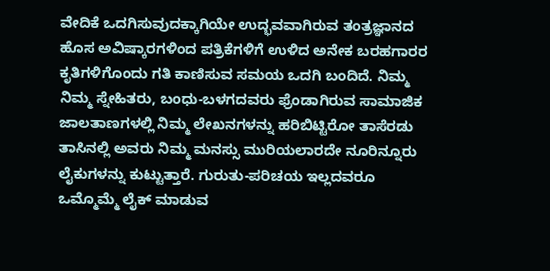ವೇದಿಕೆ ಒದಗಿಸುವುದಕ್ಕಾಗಿಯೇ ಉದ್ಭವವಾಗಿರುವ ತಂತ್ರಜ್ಞಾನದ ಹೊಸ ಅವಿಷ್ಕಾರಗಳಿಂದ ಪತ್ರಿಕೆಗಳಿಗೆ ಉಳಿದ ಅನೇಕ ಬರಹಗಾರರ ಕೃತಿಗಳಿಗೊಂದು ಗತಿ ಕಾಣಿಸುವ ಸಮಯ ಒದಗಿ ಬಂದಿದೆ. ನಿಮ್ಮ ನಿಮ್ಮ ಸ್ನೇಹಿತರು, ಬಂಧು-ಬಳಗದವರು ಫ್ರೆಂಡಾಗಿರುವ ಸಾಮಾಜಿಕ ಜಾಲತಾಣಗಳಲ್ಲಿ ನಿಮ್ಮ ಲೇಖನಗಳನ್ನು ಹರಿಬಿಟ್ಟಿರೋ ತಾಸೆರಡು ತಾಸಿನಲ್ಲಿ ಅವರು ನಿಮ್ಮ ಮನಸ್ಸು ಮುರಿಯಲಾರದೇ ನೂರಿನ್ನೂರು ಲೈಕುಗಳನ್ನು ಕುಟ್ಟುತ್ತಾರೆ. ಗುರುತು-ಪರಿಚಯ ಇಲ್ಲದವರೂ ಒಮ್ಮೊಮ್ಮೆ ಲೈಕ್ ಮಾಡುವ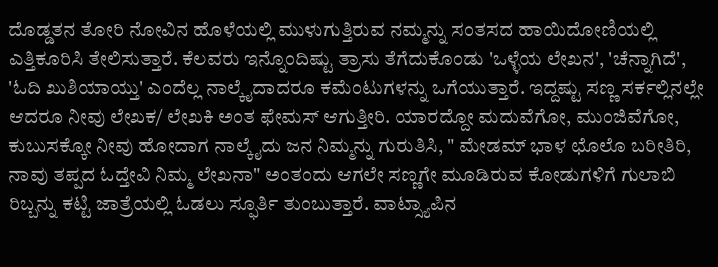ದೊಡ್ಡತನ ತೋರಿ ನೋವಿನ ಹೊಳೆಯಲ್ಲಿ ಮುಳುಗುತ್ತಿರುವ ನಮ್ಮನ್ನು ಸಂತಸದ ಹಾಯಿದೋಣಿಯಲ್ಲಿ ಎತ್ತಿಕೂರಿಸಿ ತೇಲಿಸುತ್ತಾರೆ. ಕೆಲವರು ಇನ್ನೊಂದಿಷ್ಟು ತ್ರಾಸು ತೆಗೆದುಕೊಂಡು 'ಒಳ್ಳೆಯ ಲೇಖನ', 'ಚೆನ್ನಾಗಿದೆ', 'ಓದಿ ಖುಶಿಯಾಯ್ತು' ಎಂದೆಲ್ಲ ನಾಲ್ಕೈದಾದರೂ ಕಮೆಂಟುಗಳನ್ನು ಒಗೆಯುತ್ತಾರೆ. ಇದ್ದಷ್ಟು ಸಣ್ಣ ಸರ್ಕಲ್ಲಿನಲ್ಲೇ ಆದರೂ ನೀವು ಲೇಖಕ/ ಲೇಖಕಿ ಅಂತ ಫೇಮಸ್ ಆಗುತ್ತೀರಿ. ಯಾರದ್ದೋ ಮದುವೆಗೋ, ಮುಂಜಿವೆಗೋ, ಕುಬುಸಕ್ಕೋ ನೀವು ಹೋದಾಗ ನಾಲ್ಕೈದು ಜನ ನಿಮ್ಮನ್ನು ಗುರುತಿಸಿ, " ಮೇಡಮ್ ಭಾಳ ಛೊಲೊ ಬರೀತಿರಿ, ನಾವು ತಪ್ಪದ ಓದ್ತೇವಿ ನಿಮ್ಮ ಲೇಖನಾ" ಅಂತಂದು ಆಗಲೇ ಸಣ್ಣಗೇ ಮೂಡಿರುವ ಕೋಡುಗಳಿಗೆ ಗುಲಾಬಿ ರಿಬ್ಬನ್ನು ಕಟ್ಟಿ ಜಾತ್ರೆಯಲ್ಲಿ ಓಡಲು ಸ್ಫೂರ್ತಿ ತುಂಬುತ್ತಾರೆ. ವಾಟ್ಸ್ಯಾಪಿನ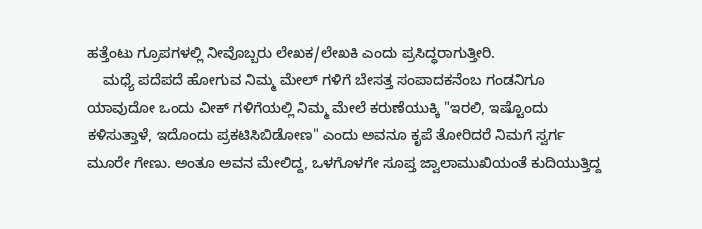ಹತ್ತೆಂಟು ಗ್ರೂಪಗಳಲ್ಲಿ ನೀವೊಬ್ಬರು ಲೇಖಕ/ಲೇಖಕಿ ಎಂದು ಪ್ರಸಿದ್ಧರಾಗುತ್ತೀರಿ.
    ಮಧ್ಯೆ ಪದೆಪದೆ ಹೋಗುವ ನಿಮ್ಮ ಮೇಲ್ ಗಳಿಗೆ ಬೇಸತ್ತ ಸಂಪಾದಕನೆಂಬ ಗಂಡನಿಗೂ ಯಾವುದೋ ಒಂದು ವೀಕ್ ಗಳಿಗೆಯಲ್ಲಿ ನಿಮ್ಮ ಮೇಲೆ ಕರುಣೆಯುಕ್ಕಿ "ಇರಲಿ, ಇಷ್ಟೊಂದು ಕಳಿಸುತ್ತಾಳೆ, ಇದೊಂದು ಪ್ರಕಟಿಸಿಬಿಡೋಣ" ಎಂದು ಅವನೂ ಕೃಪೆ ತೋರಿದರೆ ನಿಮಗೆ ಸ್ವರ್ಗ ಮೂರೇ ಗೇಣು. ಅಂತೂ ಅವನ ಮೇಲಿದ್ದ, ಒಳಗೊಳಗೇ ಸೂಪ್ತ ಜ್ವಾಲಾಮುಖಿಯಂತೆ ಕುದಿಯುತ್ತಿದ್ದ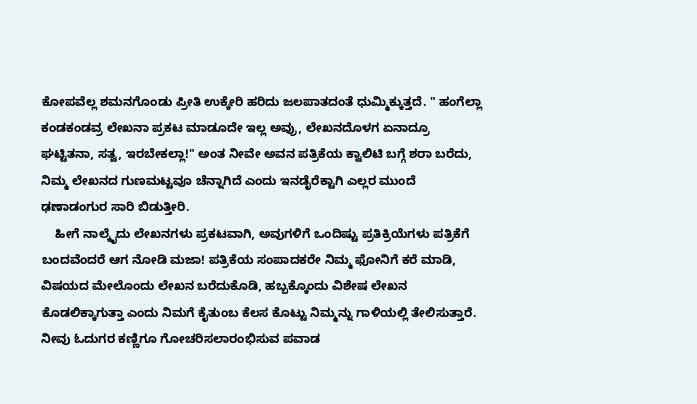ಕೋಪವೆಲ್ಲ ಶಮನಗೊಂಡು ಪ್ರೀತಿ ಉಕ್ಕೇರಿ ಹರಿದು ಜಲಪಾತದಂತೆ ಧುಮ್ಮಿಕ್ಕುತ್ತದೆ. " ಹಂಗೆಲ್ಲಾ ಕಂಡಕಂಡವ್ರ ಲೇಖನಾ ಪ್ರಕಟ ಮಾಡೂದೇ ಇಲ್ಲ ಅವ್ರು, ಲೇಖನದೊಳಗ ಏನಾದ್ರೂ ಘಟ್ಟಿತನಾ, ಸತ್ವ, ಇರಬೇಕಲ್ಲಾ!" ಅಂತ ನೀವೇ ಅವನ ಪತ್ರಿಕೆಯ ಕ್ವಾಲಿಟಿ ಬಗ್ಗೆ ಶರಾ ಬರೆದು, ನಿಮ್ಮ ಲೇಖನದ ಗುಣಮಟ್ಟವೂ ಚೆನ್ನಾಗಿದೆ ಎಂದು ಇನಡೈರೆಕ್ಟಾಗಿ ಎಲ್ಲರ ಮುಂದೆ ಢಣಾಡಂಗುರ ಸಾರಿ ಬಿಡುತ್ತೀರಿ.
    ಹೀಗೆ ನಾಲ್ಕೈದು ಲೇಖನಗಳು ಪ್ರಕಟವಾಗಿ, ಅವುಗಳಿಗೆ ಒಂದಿಷ್ಟು ಪ್ರತಿಕ್ರಿಯೆಗಳು ಪತ್ರಿಕೆಗೆ ಬಂದವೆಂದರೆ ಆಗ ನೋಡಿ ಮಜಾ! ಪತ್ರಿಕೆಯ ಸಂಪಾದಕರೇ ನಿಮ್ಮ ಫೋನಿಗೆ ಕರೆ ಮಾಡಿ, ವಿಷಯದ ಮೇಲೊಂದು ಲೇಖನ ಬರೆದುಕೊಡಿ, ಹಬ್ಬಕ್ಕೊಂದು ವಿಶೇಷ ಲೇಖನ ಕೊಡಲಿಕ್ಕಾಗುತ್ತಾ ಎಂದು ನಿಮಗೆ ಕೈತುಂಬ ಕೆಲಸ ಕೊಟ್ಟು ನಿಮ್ಮನ್ನು ಗಾಳಿಯಲ್ಲಿ ತೇಲಿಸುತ್ತಾರೆ. ನೀವು ಓದುಗರ ಕಣ್ಣಿಗೂ ಗೋಚರಿಸಲಾರಂಭಿಸುವ ಪವಾಡ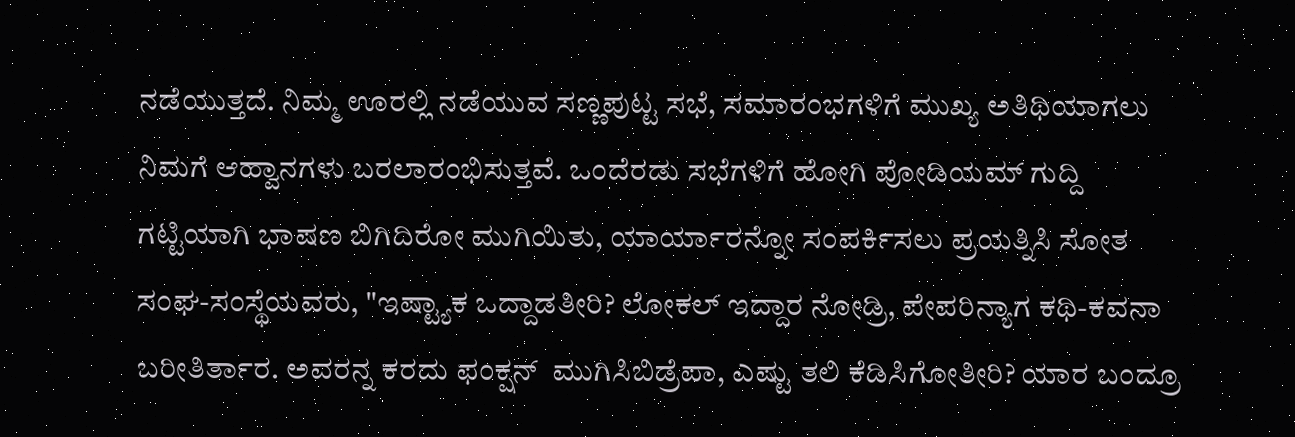ನಡೆಯುತ್ತದೆ. ನಿಮ್ಮ ಊರಲ್ಲಿ ನಡೆಯುವ ಸಣ್ಣಪುಟ್ಟ ಸಭೆ, ಸಮಾರಂಭಗಳಿಗೆ ಮುಖ್ಯ ಅತಿಥಿಯಾಗಲು ನಿಮಗೆ ಆಹ್ವಾನಗಳು ಬರಲಾರಂಭಿಸುತ್ತವೆ. ಒಂದೆರಡು ಸಭೆಗಳಿಗೆ ಹೋಗಿ ಪೋಡಿಯಮ್ ಗುದ್ದಿ ಗಟ್ಟಿಯಾಗಿ ಭಾಷಣ ಬಿಗಿದಿರೋ ಮುಗಿಯಿತು, ಯಾರ್ಯಾರನ್ನೋ ಸಂಪರ್ಕಿಸಲು ಪ್ರಯತ್ನಿಸಿ ಸೋತ ಸಂಘ-ಸಂಸ್ಥೆಯವರು, "ಇಷ್ಟ್ಯಾಕ ಒದ್ದಾಡತೀರಿ? ಲೋಕಲ್ ಇದ್ದಾರ ನೋಡ್ರಿ, ಪೇಪರಿನ್ಯಾಗ ಕಥಿ-ಕವನಾ ಬರೀತಿರ್ತಾರ. ಅವರನ್ನ ಕರದು ಫಂಕ್ಷನ್  ಮುಗಿಸಿಬಿಡ್ರೆಪಾ, ಎಷ್ಟು ತಲಿ ಕೆಡಿಸಿಗೋತೀರಿ? ಯಾರ ಬಂದ್ರೂ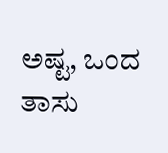ಅಷ್ಟ, ಒಂದ ತಾಸು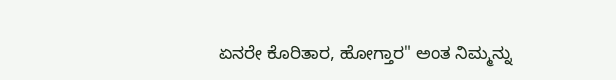ಏನರೇ ಕೊರಿತಾರ, ಹೋಗ್ತಾರ" ಅಂತ ನಿಮ್ಮನ್ನು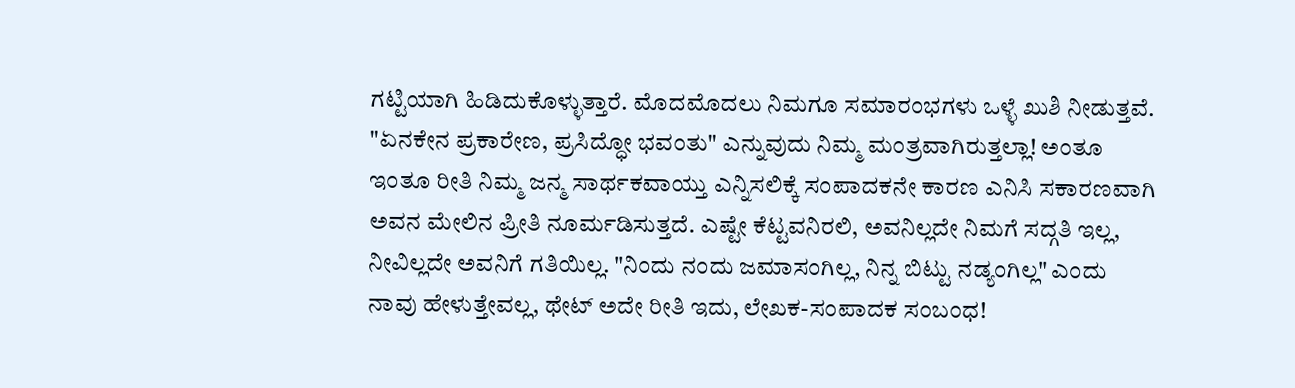ಗಟ್ಟಿಯಾಗಿ ಹಿಡಿದುಕೊಳ್ಳುತ್ತಾರೆ. ಮೊದಮೊದಲು ನಿಮಗೂ ಸಮಾರಂಭಗಳು ಒಳ್ಳೆ ಖುಶಿ ನೀಡುತ್ತವೆ. "ಏನಕೇನ ಪ್ರಕಾರೇಣ, ಪ್ರಸಿದ್ಧೋ ಭವಂತು" ಎನ್ನುವುದು ನಿಮ್ಮ ಮಂತ್ರವಾಗಿರುತ್ತಲ್ಲಾ! ಅಂತೂ ಇಂತೂ ರೀತಿ ನಿಮ್ಮ ಜನ್ಮ ಸಾರ್ಥಕವಾಯ್ತು ಎನ್ನಿಸಲಿಕ್ಕೆ ಸಂಪಾದಕನೇ ಕಾರಣ ಎನಿಸಿ ಸಕಾರಣವಾಗಿ ಅವನ ಮೇಲಿನ ಪ್ರೀತಿ ನೂರ್ಮಡಿಸುತ್ತದೆ. ಎಷ್ಟೇ ಕೆಟ್ಟವನಿರಲಿ, ಅವನಿಲ್ಲದೇ ನಿಮಗೆ ಸದ್ಗತಿ ಇಲ್ಲ, ನೀವಿಲ್ಲದೇ ಅವನಿಗೆ ಗತಿಯಿಲ್ಲ. "ನಿಂದು ನಂದು ಜಮಾಸಂಗಿಲ್ಲ, ನಿನ್ನ ಬಿಟ್ಟು ನಡ್ಯಂಗಿಲ್ಲ" ಎಂದು ನಾವು ಹೇಳುತ್ತೇವಲ್ಲ, ಥೇಟ್ ಅದೇ ರೀತಿ ಇದು, ಲೇಖಕ-ಸಂಪಾದಕ ಸಂಬಂಧ!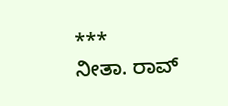***
ನೀತಾ. ರಾವ್